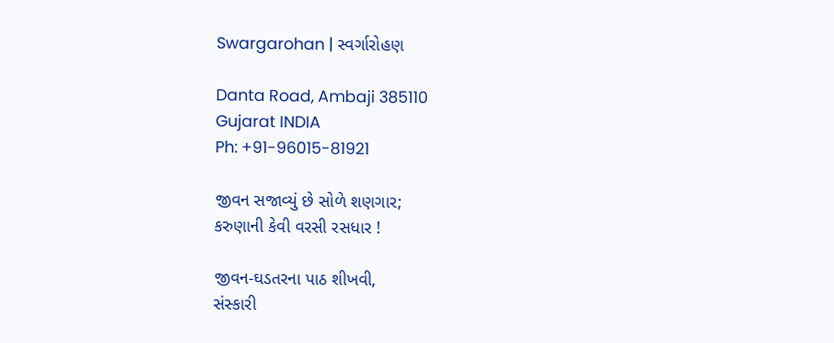Swargarohan | સ્વર્ગારોહણ

Danta Road, Ambaji 385110
Gujarat INDIA
Ph: +91-96015-81921

જીવન સજાવ્યું છે સોળે શણગાર;
કરુણાની કેવી વરસી રસધાર !

જીવન-ઘડતરના પાઠ શીખવી,
સંસ્કારી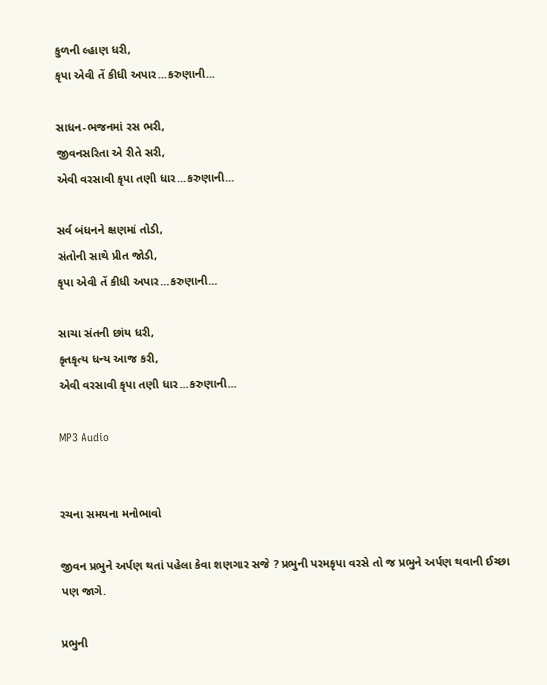કુળની લ્હાણ ધરી,
કૃપા એવી તેં કીધી અપાર...કરુણાની...

સાધન-ભજનમાં રસ ભરી,
જીવનસરિતા એ રીતે સરી,
એવી વરસાવી કૃપા તણી ધાર...કરુણાની...

સર્વ બંધનને ક્ષણમાં તોડી,
સંતોની સાથે પ્રીત જોડી,
કૃપા એવી તેં કીધી અપાર...કરુણાની...

સાચા સંતની છાંય ધરી,
કૃતકૃત્ય ધન્ય આજ કરી,
એવી વરસાવી કૃપા તણી ધાર...કરુણાની...

MP3 Audio


રચના સમયના મનોભાવો

જીવન પ્રભુને અર્પણ થતાં પહેલા કેવા શણગાર સજે ? પ્રભુની પરમકૃપા વરસે તો જ પ્રભુને અર્પણ થવાની ઈચ્છા પણ જાગે.

પ્રભુની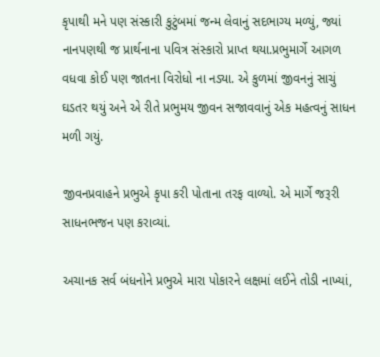કૃપાથી મને પણ સંસ્કારી કુટુંબમાં જન્મ લેવાનું સદભાગ્ય મળ્યું, જ્યાં નાનપણથી જ પ્રાર્થનાના પવિત્ર સંસ્કારો પ્રાપ્ત થયા.પ્રભુમાર્ગે આગળ વધવા કોઈ પણ જાતના વિરોધો ના નડ્યા. એ કુળમાં જીવનનું સાચું ઘડતર થયું અને એ રીતે પ્રભુમય જીવન સજાવવાનું એક મહત્વનું સાધન મળી ગયું.

જીવનપ્રવાહને પ્રભુએ કૃપા કરી પોતાના તરફ વાળ્યો. એ માર્ગે જરૂરી સાધનભજન પણ કરાવ્યાં.

અચાનક સર્વ બંધનોને પ્રભુએ મારા પોકારને લક્ષમાં લઈને તોડી નાખ્યાં,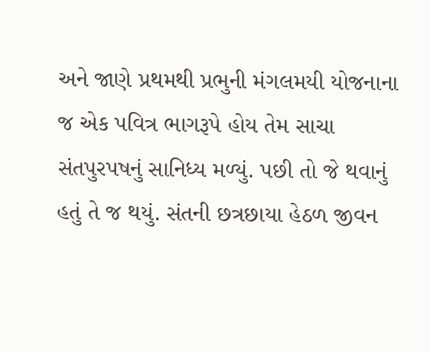અને જાણે પ્રથમથી પ્રભુની મંગલમયી યોજનાના જ એક પવિત્ર ભાગરૂપે હોય તેમ સાચા સંતપુરપષનું સાનિધ્ય મળ્યું. પછી તો જે થવાનું હતું તે જ થયું. સંતની છત્રછાયા હેઠળ જીવન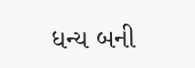ધન્ય બની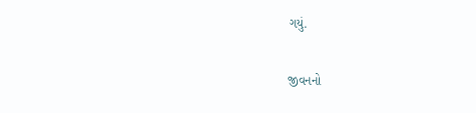ગયું.

જીવનનો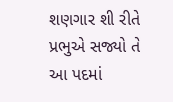શણગાર શી રીતે પ્રભુએ સજ્યો તે આ પદમાં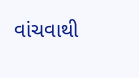વાંચવાથી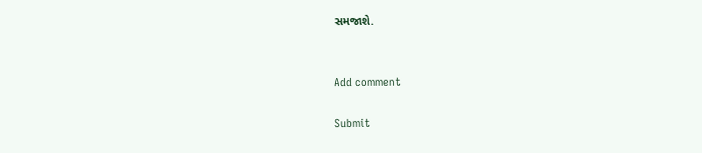સમજાશે.


Add comment

Submit